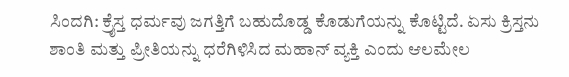ಸಿಂದಗಿ: ಕ್ರೈಸ್ತ ಧರ್ಮವು ಜಗತ್ತಿಗೆ ಬಹುದೊಡ್ಡ ಕೊಡುಗೆಯನ್ನು ಕೊಟ್ಟಿದೆ. ಏಸು ಕ್ರಿಸ್ತನು ಶಾಂತಿ ಮತ್ತು ಪ್ರೀತಿಯನ್ನು ಧರೆಗಿಳಿಸಿದ ಮಹಾನ್ ವ್ಯಕ್ತಿ ಎಂದು ಆಲಮೇಲ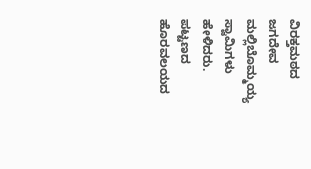ವಿರಕ್ತಮಠದ ಜಗದೇವ ಮಲ್ಲಿಬೊಮ್ಮಯ್ಯ ಸ್ವಾಮಿಗಳು ಹೇಳಿದರು.
ಪಟ್ಟಣದ ಹೊರವಲಯದ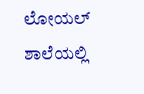ಲೋಯಲ್ ಶಾಲೆಯಲ್ಲಿ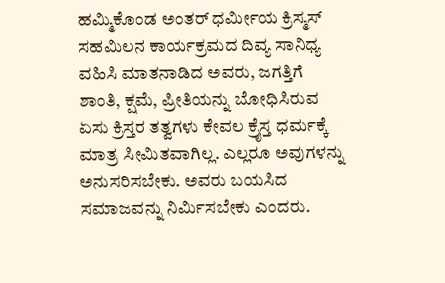ಹಮ್ಮಿಕೊಂಡ ಅಂತರ್ ಧರ್ಮೀಯ ಕ್ರಿಸ್ಮಸ್ ಸಹಮಿಲನ ಕಾರ್ಯಕ್ರಮದ ದಿವ್ಯ ಸಾನಿಧ್ಯ ವಹಿಸಿ ಮಾತನಾಡಿದ ಅವರು, ಜಗತ್ತಿಗೆ ಶಾಂತಿ, ಕ್ಷಮೆ, ಪ್ರೀತಿಯನ್ನು ಬೋಧಿಸಿರುವ ಏಸು ಕ್ರಿಸ್ತರ ತತ್ವಗಳು ಕೇವಲ ಕ್ರೈಸ್ತ ಧರ್ಮಕ್ಕೆ ಮಾತ್ರ ಸೀಮಿತವಾಗಿಲ್ಲ. ಎಲ್ಲರೂ ಅವುಗಳನ್ನು ಅನುಸರಿಸಬೇಕು. ಅವರು ಬಯಸಿದ ಸಮಾಜವನ್ನು ನಿರ್ಮಿಸಬೇಕು ಎಂದರು.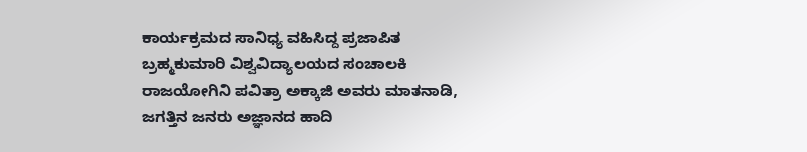ಕಾರ್ಯಕ್ರಮದ ಸಾನಿಧ್ಯ ವಹಿಸಿದ್ದ ಪ್ರಜಾಪಿತ ಬ್ರಹ್ಮಕುಮಾರಿ ವಿಶ್ವವಿದ್ಯಾಲಯದ ಸಂಚಾಲಕಿ ರಾಜಯೋಗಿನಿ ಪವಿತ್ರಾ ಅಕ್ಕಾಜಿ ಅವರು ಮಾತನಾಡಿ, ಜಗತ್ತಿನ ಜನರು ಅಜ್ಞಾನದ ಹಾದಿ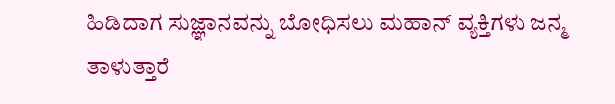ಹಿಡಿದಾಗ ಸುಜ್ಞಾನವನ್ನು ಬೋಧಿಸಲು ಮಹಾನ್ ವ್ಯಕ್ತಿಗಳು ಜನ್ಮ ತಾಳುತ್ತಾರೆ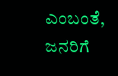ಎಂಬಂತೆ, ಜನರಿಗೆ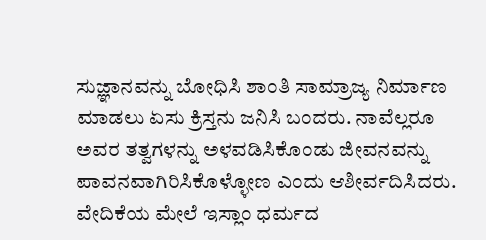ಸುಜ್ಞಾನವನ್ನು ಬೋಧಿಸಿ ಶಾಂತಿ ಸಾಮ್ರಾಜ್ಯ ನಿರ್ಮಾಣ ಮಾಡಲು ಏಸು ಕ್ರಿಸ್ತನು ಜನಿಸಿ ಬಂದರು. ನಾವೆಲ್ಲರೂ ಅವರ ತತ್ವಗಳನ್ನು ಅಳವಡಿಸಿಕೊಂಡು ಜೀವನವನ್ನು ಪಾವನವಾಗಿರಿಸಿಕೊಳ್ಳೋಣ ಎಂದು ಆಶೀರ್ವದಿಸಿದರು.
ವೇದಿಕೆಯ ಮೇಲೆ ಇಸ್ಲಾಂ ಧರ್ಮದ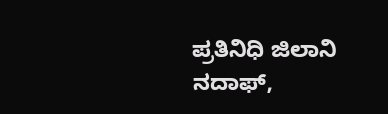ಪ್ರತಿನಿಧಿ ಜಿಲಾನಿ ನದಾಫ್,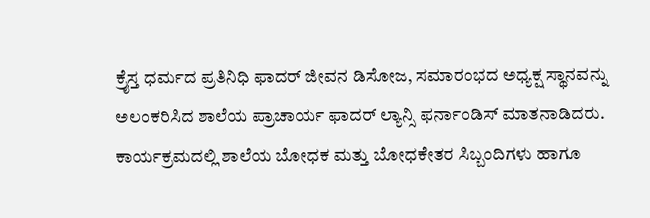ಕ್ರೈಸ್ತ ಧರ್ಮದ ಪ್ರತಿನಿಧಿ ಫಾದರ್ ಜೀವನ ಡಿಸೋಜ, ಸಮಾರಂಭದ ಅಧ್ಯಕ್ಷ ಸ್ಥಾನವನ್ನು ಅಲಂಕರಿಸಿದ ಶಾಲೆಯ ಪ್ರಾಚಾರ್ಯ ಫಾದರ್ ಲ್ಯಾನ್ಸಿ ಫರ್ನಾಂಡಿಸ್ ಮಾತನಾಡಿದರು.
ಕಾರ್ಯಕ್ರಮದಲ್ಲಿ ಶಾಲೆಯ ಬೋಧಕ ಮತ್ತು ಬೋಧಕೇತರ ಸಿಬ್ಬಂದಿಗಳು ಹಾಗೂ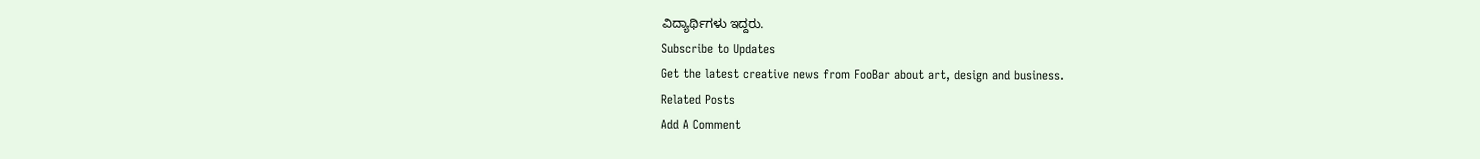ವಿದ್ಯಾರ್ಥಿಗಳು ಇದ್ದರು.
Subscribe to Updates
Get the latest creative news from FooBar about art, design and business.
Related Posts
Add A Comment